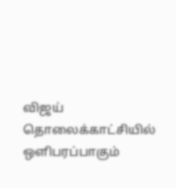விஜய் தொலைக்காட்சியில் ஒளிபரப்பாகும்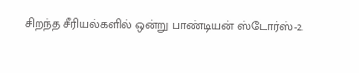சிறந்த சீரியல்களில் ஒன்று பாண்டியன் ஸ்டோர்ஸ்-2.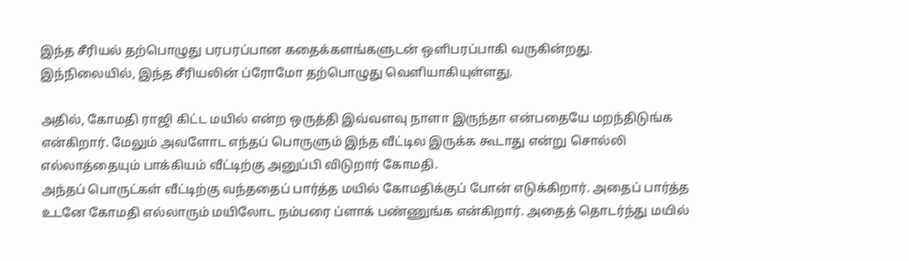இந்த சீரியல் தற்பொழுது பரபரப்பான கதைக்களங்களுடன் ஒளிபரப்பாகி வருகின்றது. இந்நிலையில், இந்த சீரியலின் ப்ரோமோ தற்பொழுது வெளியாகியுள்ளது.

அதில், கோமதி ராஜி கிட்ட மயில் என்ற ஒருத்தி இவ்வளவு நாளா இருந்தா என்பதையே மறந்திடுங்க என்கிறார். மேலும் அவளோட எந்தப் பொருளும் இந்த வீட்டில இருக்க கூடாது என்று சொல்லி எல்லாத்தையும் பாக்கியம் வீட்டிற்கு அனுப்பி விடுறார் கோமதி.
அந்தப் பொருட்கள் வீட்டிற்கு வந்ததைப் பார்த்த மயில் கோமதிக்குப் போன் எடுக்கிறார். அதைப் பார்த்த உடனே கோமதி எல்லாரும் மயிலோட நம்பரை ப்ளாக் பண்ணுங்க என்கிறார். அதைத் தொடர்ந்து மயில்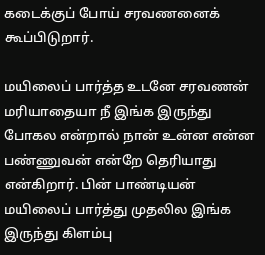கடைக்குப் போய் சரவணனைக் கூப்பிடுறார்.

மயிலைப் பார்த்த உடனே சரவணன் மரியாதையா நீ இங்க இருந்து போகல என்றால் நான் உன்ன என்ன பண்ணுவன் என்றே தெரியாது என்கிறார். பின் பாண்டியன் மயிலைப் பார்த்து முதலில இங்க இருந்து கிளம்பு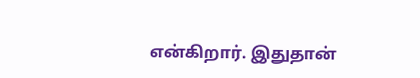என்கிறார். இதுதான்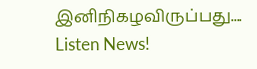இனிநிகழவிருப்பது....
Listen News!